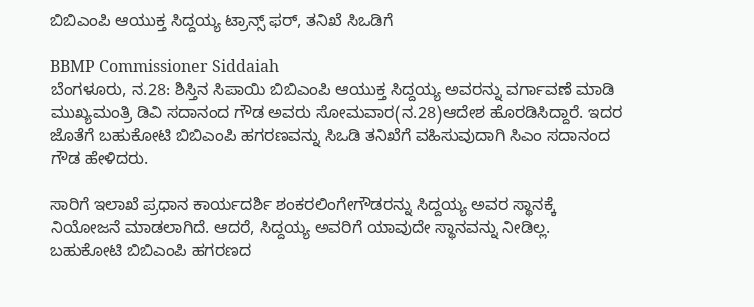ಬಿಬಿಎಂಪಿ ಆಯುಕ್ತ ಸಿದ್ದಯ್ಯ ಟ್ರಾನ್ಸ್ ಫರ್, ತನಿಖೆ ಸಿಒಡಿಗೆ

BBMP Commissioner Siddaiah
ಬೆಂಗಳೂರು, ನ.28: ಶಿಸ್ತಿನ ಸಿಪಾಯಿ ಬಿಬಿಎಂಪಿ ಆಯುಕ್ತ ಸಿದ್ದಯ್ಯ ಅವರನ್ನು ವರ್ಗಾವಣೆ ಮಾಡಿ ಮುಖ್ಯಮಂತ್ರಿ ಡಿವಿ ಸದಾನಂದ ಗೌಡ ಅವರು ಸೋಮವಾರ(ನ.28)ಆದೇಶ ಹೊರಡಿಸಿದ್ದಾರೆ. ಇದರ ಜೊತೆಗೆ ಬಹುಕೋಟಿ ಬಿಬಿಎಂಪಿ ಹಗರಣವನ್ನು ಸಿಒಡಿ ತನಿಖೆಗೆ ವಹಿಸುವುದಾಗಿ ಸಿಎಂ ಸದಾನಂದ ಗೌಡ ಹೇಳಿದರು.

ಸಾರಿಗೆ ಇಲಾಖೆ ಪ್ರಧಾನ ಕಾರ್ಯದರ್ಶಿ ಶಂಕರಲಿಂಗೇಗೌಡರನ್ನು ಸಿದ್ದಯ್ಯ ಅವರ ಸ್ಥಾನಕ್ಕೆ ನಿಯೋಜನೆ ಮಾಡಲಾಗಿದೆ. ಆದರೆ, ಸಿದ್ದಯ್ಯ ಅವರಿಗೆ ಯಾವುದೇ ಸ್ಥಾನವನ್ನು ನೀಡಿಲ್ಲ. ಬಹುಕೋಟಿ ಬಿಬಿಎಂಪಿ ಹಗರಣದ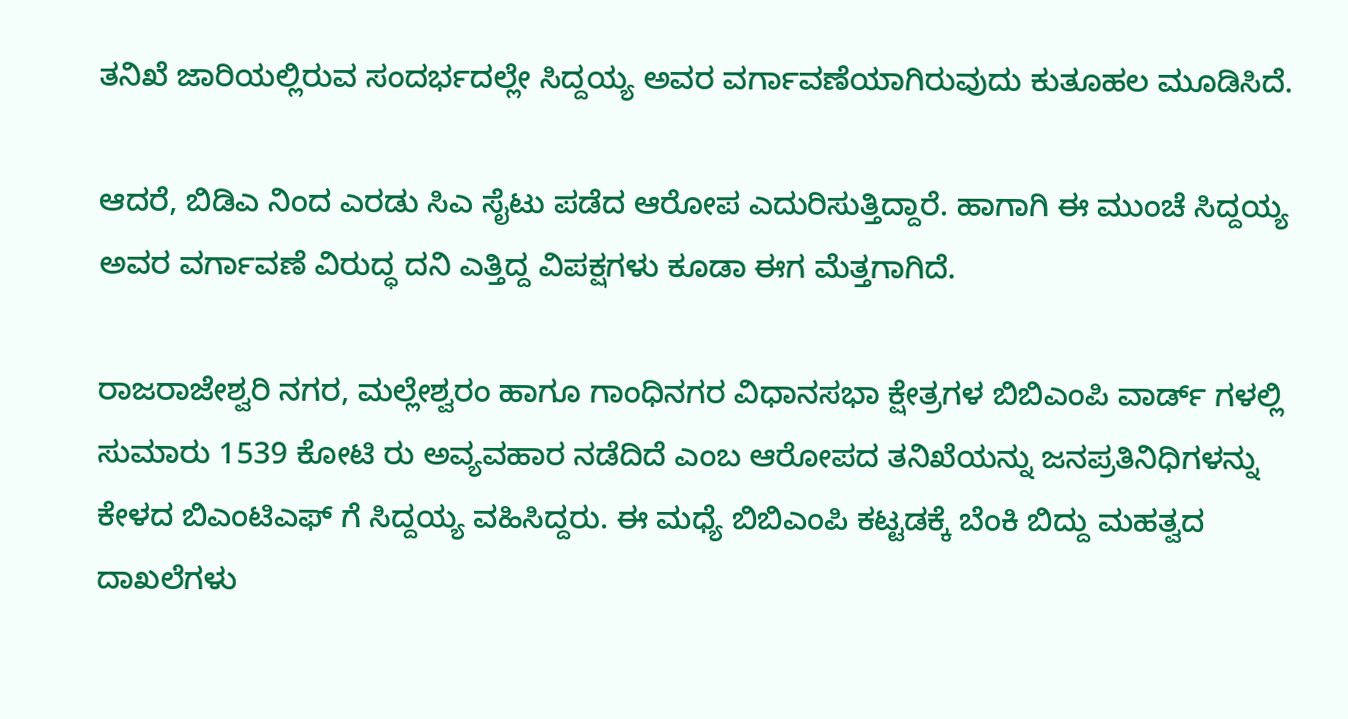ತನಿಖೆ ಜಾರಿಯಲ್ಲಿರುವ ಸಂದರ್ಭದಲ್ಲೇ ಸಿದ್ದಯ್ಯ ಅವರ ವರ್ಗಾವಣೆಯಾಗಿರುವುದು ಕುತೂಹಲ ಮೂಡಿಸಿದೆ.

ಆದರೆ, ಬಿಡಿಎ ನಿಂದ ಎರಡು ಸಿಎ ಸೈಟು ಪಡೆದ ಆರೋಪ ಎದುರಿಸುತ್ತಿದ್ದಾರೆ. ಹಾಗಾಗಿ ಈ ಮುಂಚೆ ಸಿದ್ದಯ್ಯ ಅವರ ವರ್ಗಾವಣೆ ವಿರುದ್ಧ ದನಿ ಎತ್ತಿದ್ದ ವಿಪಕ್ಷಗಳು ಕೂಡಾ ಈಗ ಮೆತ್ತಗಾಗಿದೆ.

ರಾಜರಾಜೇಶ್ವರಿ ನಗರ, ಮಲ್ಲೇಶ್ವರಂ ಹಾಗೂ ಗಾಂಧಿನಗರ ವಿಧಾನಸಭಾ ಕ್ಷೇತ್ರಗಳ ಬಿಬಿಎಂಪಿ ವಾರ್ಡ್ ಗಳಲ್ಲಿ ಸುಮಾರು 1539 ಕೋಟಿ ರು ಅವ್ಯವಹಾರ ನಡೆದಿದೆ ಎಂಬ ಆರೋಪದ ತನಿಖೆಯನ್ನು ಜನಪ್ರತಿನಿಧಿಗಳನ್ನು ಕೇಳದ ಬಿಎಂಟಿಎಫ್ ಗೆ ಸಿದ್ದಯ್ಯ ವಹಿಸಿದ್ದರು. ಈ ಮಧ್ಯೆ ಬಿಬಿಎಂಪಿ ಕಟ್ಟಡಕ್ಕೆ ಬೆಂಕಿ ಬಿದ್ದು ಮಹತ್ವದ ದಾಖಲೆಗಳು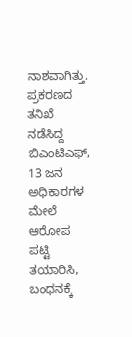ನಾಶವಾಗಿತ್ತು. ಪ್ರಕರಣದ ತನಿಖೆ ನಡೆಸಿದ್ದ ಬಿಎಂಟಿಎಫ್, 13 ಜನ ಅಧಿಕಾರಗಳ ಮೇಲೆ ಆರೋಪ ಪಟ್ಟಿ ತಯಾರಿಸಿ, ಬಂಧನಕ್ಕೆ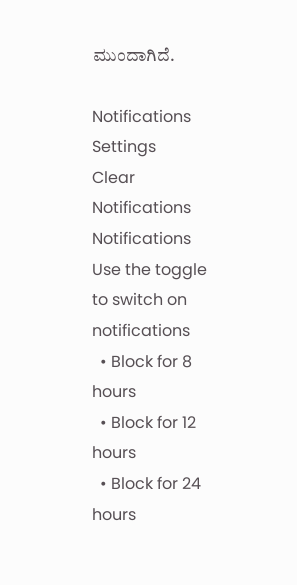ಮುಂದಾಗಿದೆ.

Notifications
Settings
Clear Notifications
Notifications
Use the toggle to switch on notifications
  • Block for 8 hours
  • Block for 12 hours
  • Block for 24 hours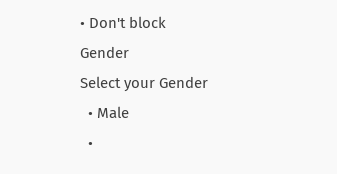• Don't block
Gender
Select your Gender
  • Male
  •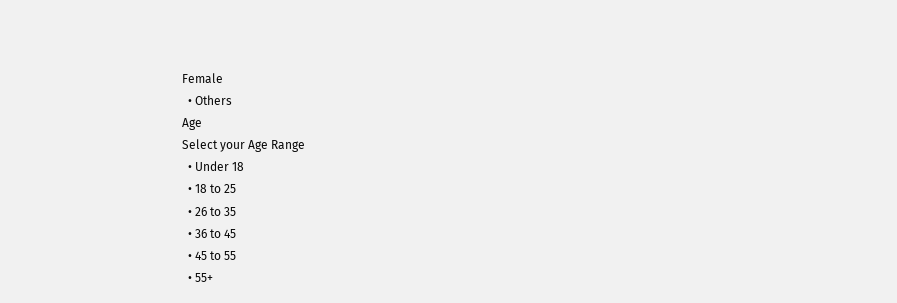Female
  • Others
Age
Select your Age Range
  • Under 18
  • 18 to 25
  • 26 to 35
  • 36 to 45
  • 45 to 55
  • 55+